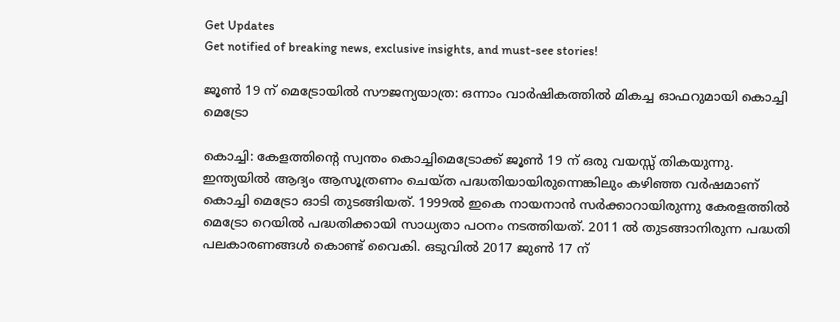Get Updates
Get notified of breaking news, exclusive insights, and must-see stories!

ജൂണ്‍ 19 ന് മെട്രോയില്‍ സൗജന്യയാത്ര: ഒന്നാം വാര്‍ഷികത്തില്‍ മികച്ച ഓഫറുമായി കൊച്ചി മെട്രോ

കൊച്ചി: കേളത്തിന്റെ സ്വന്തം കൊച്ചിമെട്രോക്ക് ജൂണ്‍ 19 ന് ഒരു വയസ്സ് തികയുന്നു. ഇന്ത്യയില്‍ ആദ്യം ആസൂത്രണം ചെയ്ത പദ്ധതിയായിരുന്നെങ്കിലും കഴിഞ്ഞ വര്‍ഷമാണ് കൊച്ചി മെട്രോ ഓടി തുടങ്ങിയത്. 1999ല്‍ ഇകെ നായനാന്‍ സര്‍ക്കാറായിരുന്നു കേരളത്തില്‍ മെട്രോ റെയില്‍ പദ്ധതിക്കായി സാധ്യതാ പഠനം നടത്തിയത്. 2011 ല്‍ തുടങ്ങാനിരുന്ന പദ്ധതി പലകാരണങ്ങള്‍ കൊണ്ട് വൈകി. ഒടുവില്‍ 2017 ജുണ്‍ 17 ന്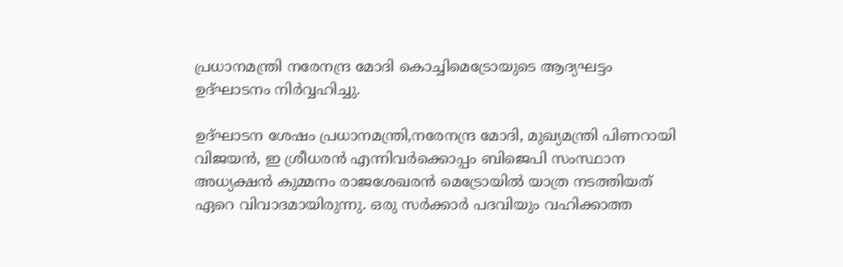പ്രധാനമന്ത്രി നരേനന്ദ്ര മോദി കൊച്ചിമെട്രോയുടെ ആദ്യഘട്ടം ഉദ്ഘാടനം നിര്‍വ്വഹിച്ചു.

ഉദ്ഘാടന ശേഷം പ്രധാനമന്ത്രി,നരേനന്ദ്ര മോദി, മുഖ്യമന്ത്രി പിണറായി വിജയന്‍, ഇ ശ്രീധരന്‍ എന്നിവര്‍ക്കൊപ്പം ബിജെപി സംസ്ഥാന അധ്യക്ഷന്‍ കുമ്മനം രാജശേഖരന്‍ മെട്രോയില്‍ യാത്ര നടത്തിയത് ഏറെ വിവാദമായിരുന്നു. ഒരു സര്‍ക്കാര്‍ പദവിയും വഹിക്കാത്ത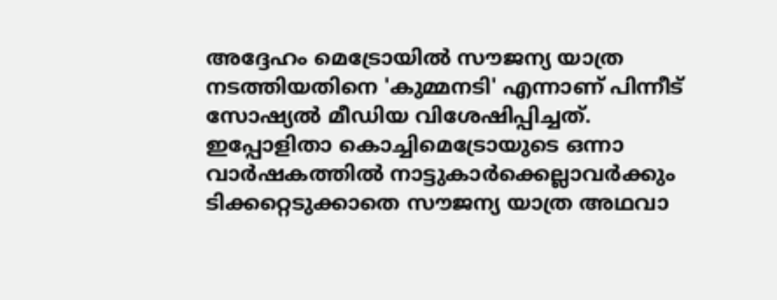അദ്ദേഹം മെട്രോയില്‍ സൗജന്യ യാത്ര നടത്തിയതിനെ 'കുമ്മനടി' എന്നാണ് പിന്നീട് സോഷ്യല്‍ മീഡിയ വിശേഷിപ്പിച്ചത്. ഇപ്പോളിതാ കൊച്ചിമെട്രോയുടെ ഒന്നാ വാര്‍ഷകത്തില്‍ നാട്ടുകാര്‍ക്കെല്ലാവര്‍ക്കും ടിക്കറ്റെടുക്കാതെ സൗജന്യ യാത്ര അഥവാ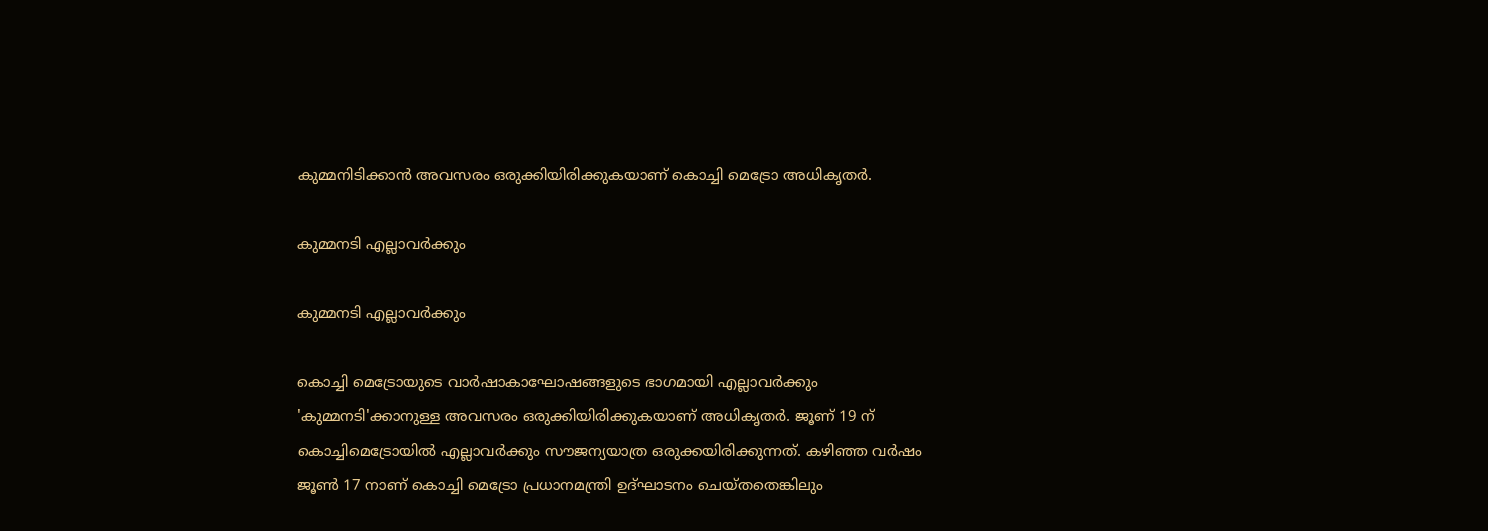കുമ്മനിടിക്കാന്‍ അവസരം ഒരുക്കിയിരിക്കുകയാണ് കൊച്ചി മെട്രോ അധികൃതര്‍.

കുമ്മനടി എല്ലാവര്‍ക്കും

കുമ്മനടി എല്ലാവര്‍ക്കും

കൊച്ചി മെട്രോയുടെ വാര്‍ഷാകാഘോഷങ്ങളുടെ ഭാഗമായി എല്ലാവര്‍ക്കും 'കുമ്മനടി'ക്കാനുള്ള അവസരം ഒരുക്കിയിരിക്കുകയാണ് അധികൃതര്‍. ജൂണ് 19 ന് കൊച്ചിമെട്രോയില്‍ എല്ലാവര്‍ക്കും സൗജന്യയാത്ര ഒരുക്കയിരിക്കുന്നത്. കഴിഞ്ഞ വര്‍ഷം ജൂണ്‍ 17 നാണ് കൊച്ചി മെട്രോ പ്രധാനമന്ത്രി ഉദ്ഘാടനം ചെയ്തതെങ്കിലും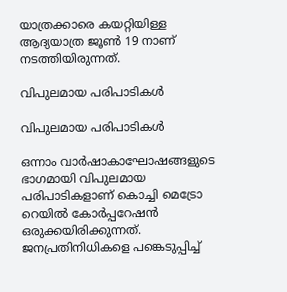യാത്രക്കാരെ കയറ്റിയിള്ള ആദ്യയാത്ര ജൂണ്‍ 19 നാണ് നടത്തിയിരുന്നത്.

വിപുലമായ പരിപാടികള്‍

വിപുലമായ പരിപാടികള്‍

ഒന്നാം വാര്‍ഷാകാഘോഷങ്ങളുടെ ഭാഗമായി വിപുലമായ പരിപാടികളാണ് കൊച്ചി മെട്രോ റെയില്‍ കോര്‍പ്പറേഷന്‍ ഒരുക്കയിരിക്കുന്നത്. ജനപ്രതിനിധികളെ പങ്കെടുപ്പിച്ച്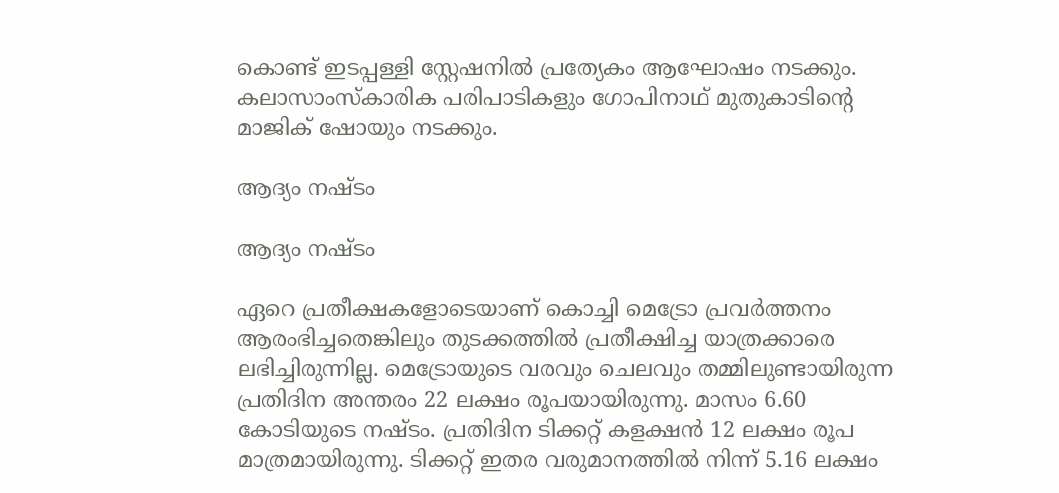കൊണ്ട് ഇടപ്പള്ളി സ്റ്റേഷനില്‍ പ്രത്യേകം ആഘോഷം നടക്കും. കലാസാംസ്‌കാരിക പരിപാടികളും ഗോപിനാഥ് മുതുകാടിന്റെ മാജിക് ഷോയും നടക്കും.

ആദ്യം നഷ്ടം

ആദ്യം നഷ്ടം

ഏറെ പ്രതീക്ഷകളോടെയാണ് കൊച്ചി മെട്രോ പ്രവര്‍ത്തനം ആരംഭിച്ചതെങ്കിലും തുടക്കത്തില്‍ പ്രതീക്ഷിച്ച യാത്രക്കാരെ ലഭിച്ചിരുന്നില്ല. മെട്രോയുടെ വരവും ചെലവും തമ്മിലുണ്ടായിരുന്ന പ്രതിദിന അന്തരം 22 ലക്ഷം രൂപയായിരുന്നു. മാസം 6.60 കോടിയുടെ നഷ്ടം. പ്രതിദിന ടിക്കറ്റ് കളക്ഷന്‍ 12 ലക്ഷം രൂപ മാത്രമായിരുന്നു. ടിക്കറ്റ് ഇതര വരുമാനത്തില്‍ നിന്ന് 5.16 ലക്ഷം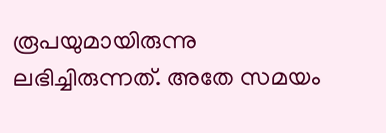രൂപയുമായിരുന്നു ലഭിച്ചിരുന്നത്. അതേ സമയം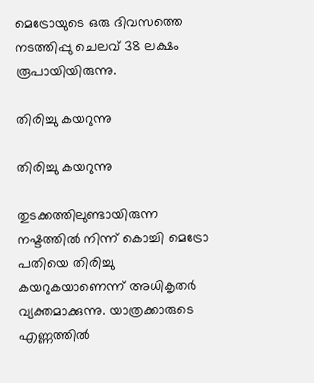മെട്രോയുടെ ഒരു ദിവസത്തെ നടത്തിപ്പു ചെലവ് 38 ലക്ഷം രൂപായിയിരുന്നു.

തിരിച്ചു കയറുന്നു

തിരിച്ചു കയറുന്നു

തുടക്കത്തിലുണ്ടായിരുന്ന നഷ്ടത്തില്‍ നിന്ന് കൊച്ചി മെട്രോ പതിയെ തിരിച്ചു കയറുകയാണെന്ന് അധികൃതര്‍ വ്യക്തമാക്കുന്നു. യാത്രക്കാരുടെ എണ്ണത്തില്‍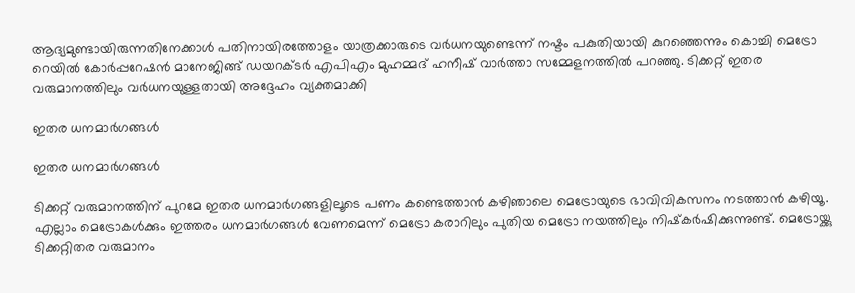ആദ്യമുണ്ടായിരുന്നതിനേക്കാള്‍ പതിനായിരത്തോളം യാത്രക്കാരുടെ വര്‍ധനയുണ്ടെന്ന് നഷ്ടം പകുതിയായി കുറഞ്ഞെന്നും കൊച്ചി മെട്രോ റെയില്‍ കോര്‍പ്പറേഷന്‍ മാനേജിങ്ങ് ഡയറക്ടര്‍ എപിഎം മുഹമ്മദ് ഹനീഷ് വാര്‍ത്താ സമ്മേളനത്തില്‍ പറഞ്ഞു. ടിക്കറ്റ് ഇതര വരുമാനത്തിലും വര്‍ധനയുള്ളതായി അദ്ദേഹം വ്യക്തമാക്കി

ഇതര ധനമാര്‍ഗങ്ങള്‍

ഇതര ധനമാര്‍ഗങ്ങള്‍

ടിക്കറ്റ് വരുമാനത്തിന് പുറമേ ഇതര ധനമാര്‍ഗങ്ങളിലൂടെ പണം കണ്ടെത്താന്‍ കഴിഞാലെ മെട്രോയുടെ ഭാവിവികസനം നടത്താന്‍ കഴിയൂ. എല്ലാം മെട്രോകള്‍ക്കും ഇത്തരം ധനമാര്‍ഗങ്ങള്‍ വേണമെന്ന് മെട്രോ കരാറിലും പുതിയ മെട്രോ നയത്തിലും നിഷ്‌കര്‍ഷിക്കുന്നുണ്ട്. മെട്രോയ്ക്കു ടിക്കറ്റിതര വരുമാനം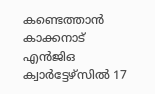കണ്ടെത്താന്‍ കാക്കനാട് എന്‍ജിഒ ക്വാര്‍ട്ടേഴ്‌സില്‍ 17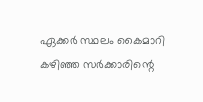ഏക്കര്‍ സ്ഥലം കൈമാറി കഴിഞ്ഞ സര്‍ക്കാരിന്റെ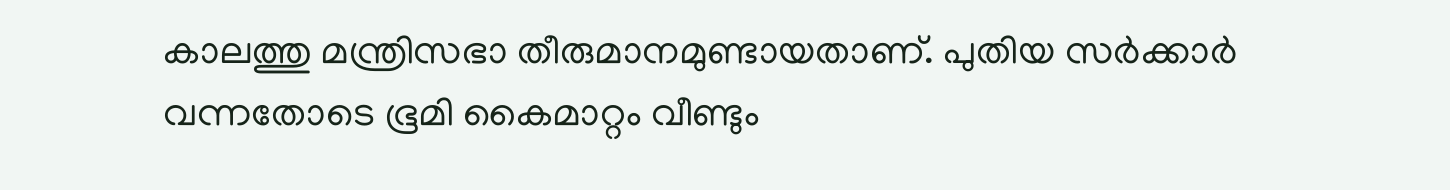കാലത്തു മന്ത്രിസഭാ തീരുമാനമുണ്ടായതാണ്. പുതിയ സര്‍ക്കാര്‍ വന്നതോടെ ഭൂമി കൈമാറ്റം വീണ്ടും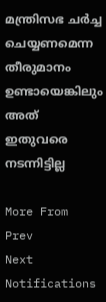മന്ത്രിസഭ ചര്‍ച്ച ചെയ്യണമെന്ന തീരുമാനം ഉണ്ടായെങ്കിലും അത് ഇതുവരെ നടന്നിട്ടില്ല

More From
Prev
Next
Notifications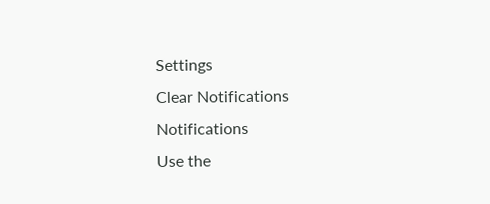Settings
Clear Notifications
Notifications
Use the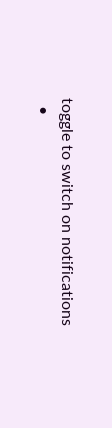toggle to switch on notifications
  •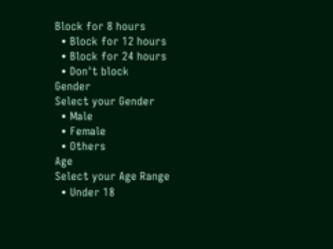Block for 8 hours
  • Block for 12 hours
  • Block for 24 hours
  • Don't block
Gender
Select your Gender
  • Male
  • Female
  • Others
Age
Select your Age Range
  • Under 18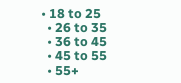• 18 to 25
  • 26 to 35
  • 36 to 45
  • 45 to 55
  • 55+